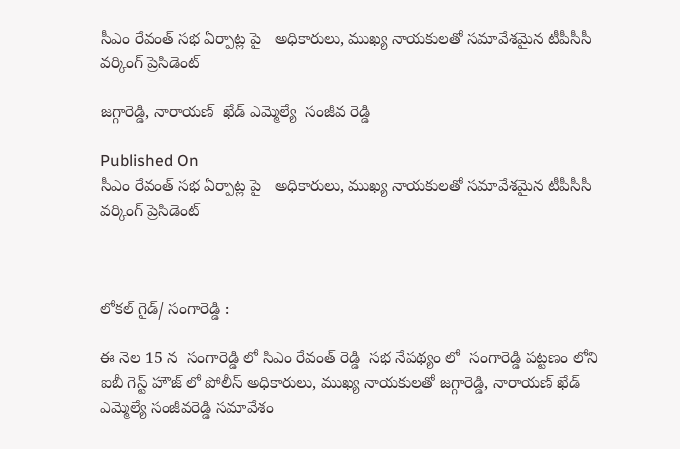సీఎం రేవంత్ సభ ఏర్పాట్ల పై   అధికారులు, ముఖ్య నాయకులతో సమావేశమైన టీపీసీసీ  వర్కింగ్ ప్రెసిడెంట్

జగ్గారెడ్డి, నారాయణ్  ఖేడ్ ఎమ్మెల్యే  సంజీవ రెడ్డి

Published On
సీఎం రేవంత్ సభ ఏర్పాట్ల పై   అధికారులు, ముఖ్య నాయకులతో సమావేశమైన టీపీసీసీ  వర్కింగ్ ప్రెసిడెంట్



లోకల్ గైడ్/ సంగారెడ్డి :

ఈ నెల 15 న  సంగారెడ్డి లో సిఎం రేవంత్ రెడ్డి  సభ నేపథ్యం లో  సంగారెడ్డి పట్టణం లోని ఐబీ గెస్ట్ హౌజ్ లో పోలీస్ అధికారులు, ముఖ్య నాయకులతో జగ్గారెడ్డి, నారాయణ్ ఖేడ్ ఎమ్మెల్యే సంజీవరెడ్డి సమావేశం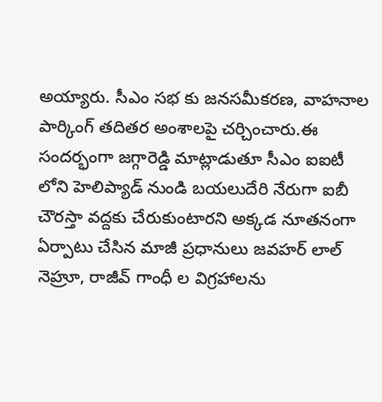అయ్యారు. సీఎం సభ కు జనసమీకరణ, వాహనాల పార్కింగ్ తదితర అంశాలపై చర్చించారు.ఈ సందర్భంగా జగ్గారెడ్డి మాట్లాడుతూ సీఎం ఐఐటీ లోని హెలిప్యాడ్ నుండి బయలుదేరి నేరుగా ఐబీ చౌరస్తా వద్దకు చేరుకుంటారని అక్కడ నూతనంగా ఏర్పాటు చేసిన మాజీ ప్రధానులు జవహర్ లాల్ నెహ్రూ, రాజీవ్ గాంధీ ల విగ్రహాలను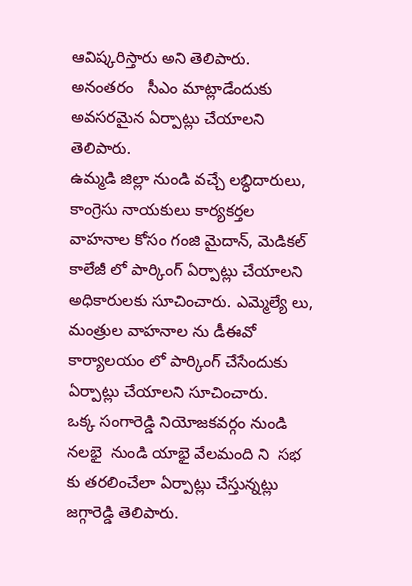ఆవిష్కరిస్తారు అని తెలిపారు.  అనంతరం   సీఎం మాట్లాడేందుకు అవసరమైన ఏర్పాట్లు చేయాలని తెలిపారు.
ఉమ్మడి జిల్లా నుండి వచ్చే లబ్ధిదారులు, కాంగ్రెసు నాయకులు కార్యకర్తల వాహనాల కోసం గంజి మైదాన్, మెడికల్ కాలేజీ లో పార్కింగ్ ఏర్పాట్లు చేయాలని అధికారులకు సూచించారు. ఎమ్మెల్యే లు, మంత్రుల వాహనాల ను డీఈవో  కార్యాలయం లో పార్కింగ్ చేసేందుకు ఏర్పాట్లు చేయాలని సూచించారు.
ఒక్క సంగారెడ్డి నియోజకవర్గం నుండి నలభై  నుండి యాభై వేలమంది ని  సభ కు తరలించేలా ఏర్పాట్లు చేస్తున్నట్లు జగ్గారెడ్డి తెలిపారు.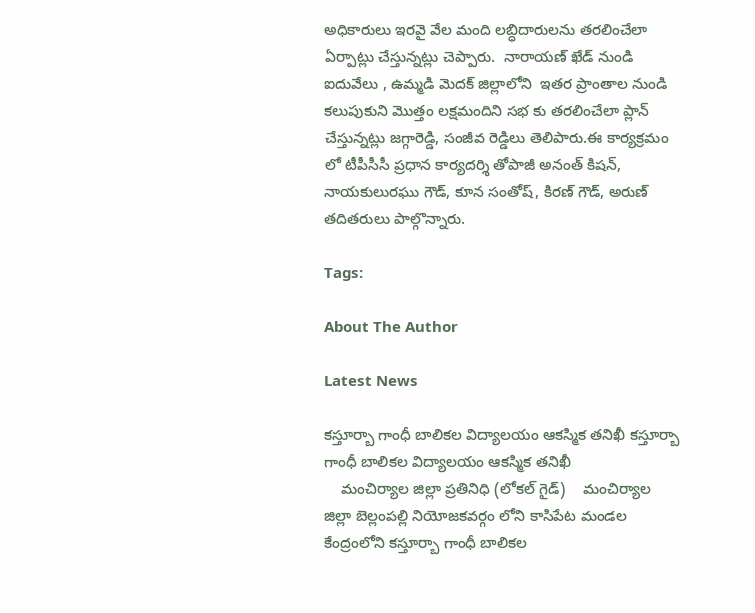అధికారులు ఇరవై వేల మంది లబ్ధిదారులను తరలించేలా ఏర్పాట్లు చేస్తున్నట్లు చెప్పారు.  నారాయణ్ ఖేడ్ నుండి ఐదువేలు , ఉమ్మడి మెదక్ జిల్లాలోని  ఇతర ప్రాంతాల నుండి కలుపుకుని మొత్తం లక్షమందిని సభ కు తరలించేలా ప్లాన్ చేస్తున్నట్లు జగ్గారెడ్డి, సంజీవ రెడ్డిలు తెలిపారు.ఈ కార్యక్రమం లో టీపీసీసీ ప్రధాన కార్యదర్శి తోపాజీ అనంత్ కిషన్, నాయకులురఘు గౌడ్, కూన సంతోష్, కిరణ్ గౌడ్, అరుణ్ తదితరులు పాల్గొన్నారు.

Tags:

About The Author

Latest News

కస్తూర్బా గాంధీ బాలికల విద్యాలయం ఆకస్మిక తనిఖీ కస్తూర్బా గాంధీ బాలికల విద్యాలయం ఆకస్మిక తనిఖీ
    మంచిర్యాల జిల్లా ప్రతినిధి (లోకల్ గైడ్)    మంచిర్యాల జిల్లా బెల్లంపల్లి నియోజకవర్గం లోని కాసిపేట మండల కేంద్రంలోని కస్తూర్బా గాంధీ బాలికల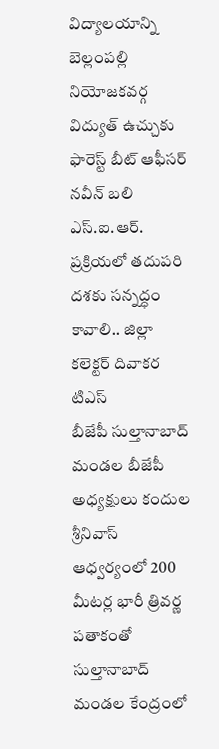విద్యాలయాన్ని బెల్లంపల్లి నియోజకవర్గ
విద్యుత్ ఉచ్చుకు ఫారెస్ట్ బీట్ ఆఫీసర్ నవీన్ బలి
ఎస్‌.ఐ.ఆర్‌. ప్రక్రియలో తదుపరి దశకు సన్నద్ధం కావాలి.. జిల్లా కలెక్టర్ దివాకర టిఎస్
బీజేపీ సుల్తానాబాద్ మండల బీజేపీ అధ్యక్షులు కందుల శ్రీనివాస్ ఆధ్వర్యంలో 200 మీటర్ల భారీ త్రివర్ణ పతాకంతో సుల్తానాబాద్‌ మండల కేంద్రంలో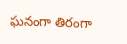ఘనంగా తిరంగా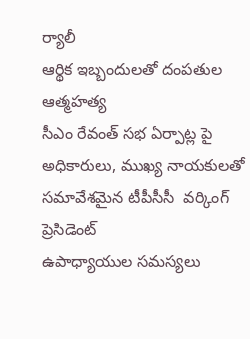ర్యాలీ
ఆర్థిక ఇబ్బందులతో దంపతుల ఆత్మహత్య
సీఎం రేవంత్ సభ ఏర్పాట్ల పై   అధికారులు, ముఖ్య నాయకులతో సమావేశమైన టీపీసీసీ  వర్కింగ్ ప్రెసిడెంట్
ఉపాధ్యాయుల సమస్యలు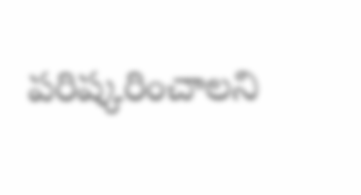పరిష్కరించాలని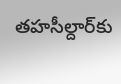తహసీల్దార్‌కు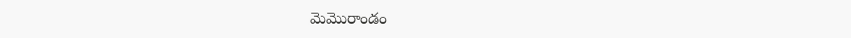మెమొరాండం